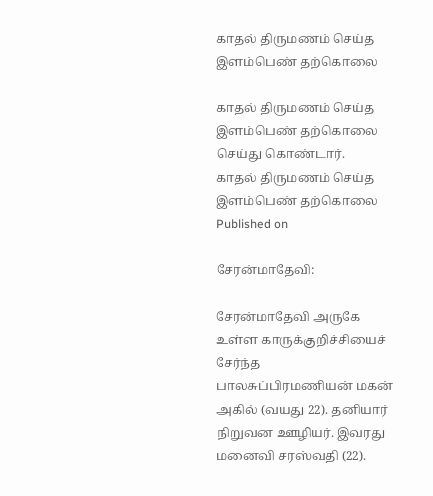காதல் திருமணம் செய்த இளம்பெண் தற்கொலை

காதல் திருமணம் செய்த இளம்பெண் தற்கொலை செய்து கொண்டார்.
காதல் திருமணம் செய்த இளம்பெண் தற்கொலை
Published on

சேரன்மாதேவி:

சேரன்மாதேவி அருகே உள்ள காருக்குறிச்சியைச் சேர்ந்த பாலசுப்பிரமணியன் மகன் அகில் (வயது 22). தனியார் நிறுவன ஊழியர். இவரது மனைவி சரஸ்வதி (22).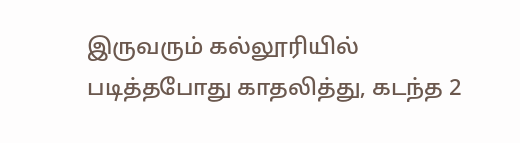இருவரும் கல்லூரியில் படித்தபோது காதலித்து, கடந்த 2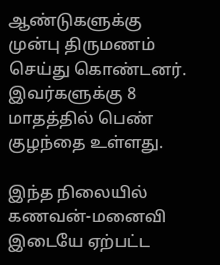ஆண்டுகளுக்கு முன்பு திருமணம் செய்து கொண்டனர். இவர்களுக்கு 8 மாதத்தில் பெண் குழந்தை உள்ளது.

இந்த நிலையில் கணவன்-மனைவி இடையே ஏற்பட்ட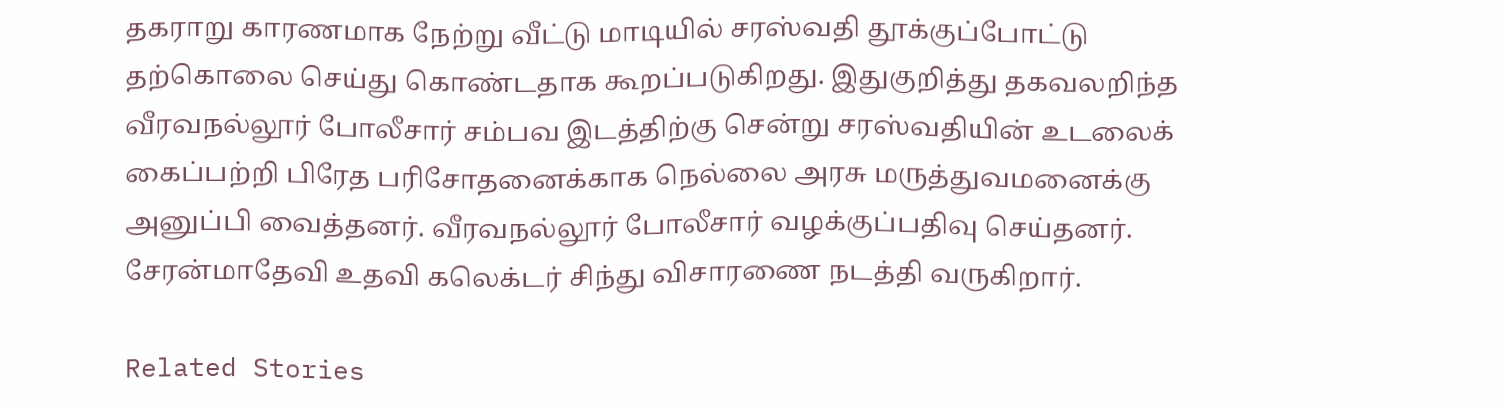தகராறு காரணமாக நேற்று வீட்டு மாடியில் சரஸ்வதி தூக்குப்போட்டு தற்கொலை செய்து கொண்டதாக கூறப்படுகிறது. இதுகுறித்து தகவலறிந்த வீரவநல்லூர் போலீசார் சம்பவ இடத்திற்கு சென்று சரஸ்வதியின் உடலைக் கைப்பற்றி பிரேத பரிசோதனைக்காக நெல்லை அரசு மருத்துவமனைக்கு அனுப்பி வைத்தனர். வீரவநல்லூர் போலீசார் வழக்குப்பதிவு செய்தனர். சேரன்மாதேவி உதவி கலெக்டர் சிந்து விசாரணை நடத்தி வருகிறார்.

Related Stories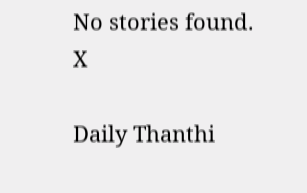No stories found.
X

Daily Thanthi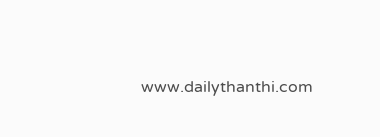www.dailythanthi.com